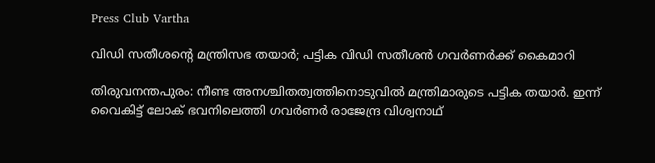Press Club Vartha

വിഡി സതീശൻ്റെ മന്ത്രിസഭ തയാർ; പട്ടിക വിഡി സതീശൻ ഗവർണർക്ക് കൈമാറി

തിരുവനന്തപുരം: നീണ്ട അനശ്ചിതത്വത്തിനൊടുവിൽ മന്ത്രിമാരുടെ പട്ടിക തയാർ. ഇന്ന് വൈകിട്ട് ലോക് ഭവനിലെത്തി ഗവർണർ രാജേന്ദ്ര വിശ്വനാഥ്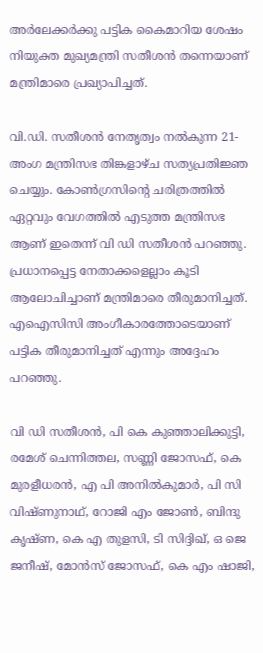അർലേക്കർക്കു പട്ടിക കൈമാറിയ ശേഷം നിയുക്ത മുഖ്യമന്ത്രി സതീശൻ തന്നെയാണ് മന്ത്രിമാരെ പ്രഖ്യാപിച്ചത്.

വി.ഡി. സതീശൻ നേതൃത്വം നൽകുന്ന 21-അംഗ മന്ത്രിസഭ തിങ്കളാഴ്ച സത്യപ്രതിജ്ഞ ചെയ്യും. കോൺഗ്രസിന്റെ ചരിത്രത്തിൽ ഏറ്റവും വേഗത്തിൽ എടുത്ത മന്ത്രിസഭ ആണ് ഇതെന്ന് വി ഡി സതീശൻ പറഞ്ഞു. പ്രധാനപ്പെട്ട നേതാക്കളെല്ലാം കൂടി ആലോചിച്ചാണ് മന്ത്രിമാരെ തീരുമാനിച്ചത്. എഐസിസി അംഗീകാരത്തോടെയാണ് പട്ടിക തീരുമാനിച്ചത് എന്നും അദ്ദേഹം പറഞ്ഞു.

വി ഡി സതീശൻ, പി കെ കുഞ്ഞാലിക്കുട്ടി, രമേശ് ചെന്നിത്തല, സണ്ണി ജോസഫ്, കെ മുരളീധരൻ, എ പി അനിൽകുമാർ, പി സി വിഷ്ണുനാഥ്, റോജി എം ജോൺ, ബിന്ദു കൃഷ്ണ, കെ എ തുളസി, ടി സിദ്ദിഖ്, ഒ ജെ ജനീഷ്, മോൻസ് ജോസഫ്, കെ എം ഷാജി,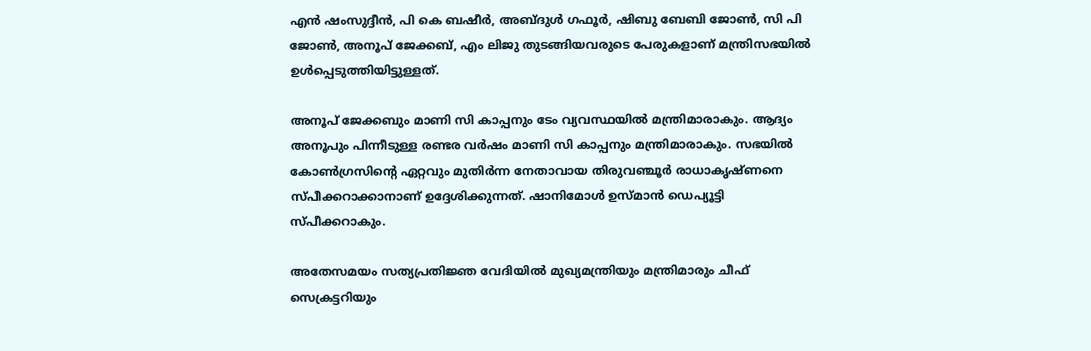എൻ ഷംസുദ്ദീൻ, പി കെ ബഷീർ, അബ്ദുൾ ഗഫൂർ, ഷിബു ബേബി ജോൺ, സി പി ജോൺ, അനൂപ് ജേക്കബ്, എം ലിജു തുടങ്ങിയവരുടെ പേരുകളാണ് മന്ത്രിസഭയിൽ ഉൾപ്പെടുത്തിയിട്ടുള്ളത്.

അനൂപ് ജേക്കബും മാണി സി കാപ്പനും ടേം വ്യവസ്ഥയില്‍ മന്ത്രിമാരാകും. ആദ്യം അനൂപും പിന്നീടുള്ള രണ്ടര വര്‍ഷം മാണി സി കാപ്പനും മന്ത്രിമാരാകും. സഭയിൽ കോൺഗ്രസിന്‍റെ ഏറ്റവും മുതിർന്ന നേതാവായ തിരുവഞ്ചൂർ രാധാകൃഷ്ണനെ സ്പീക്കറാക്കാനാണ് ഉദ്ദേശിക്കുന്നത്. ഷാനിമോൾ ഉസ്മാൻ ഡെപ്യൂട്ടി സ്പീക്കറാകും.

അതേസമയം സത്യപ്രതിജ്ഞ വേദിയിൽ മുഖ്യമന്ത്രിയും മന്ത്രിമാരും ചീഫ് സെക്രട്ടറിയും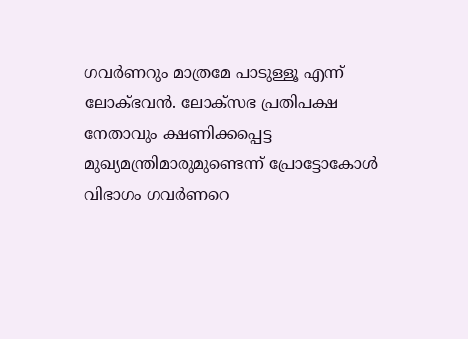ഗവർണറും മാത്രമേ പാടുള്ളൂ എന്ന് ലോക്ഭവൻ. ലോക്സഭ പ്രതിപക്ഷ നേതാവും ക്ഷണിക്കപ്പെട്ട മുഖ്യമന്ത്രിമാരുമുണ്ടെന്ന് പ്രോട്ടോകോൾ വിഭാഗം ഗവർണറെ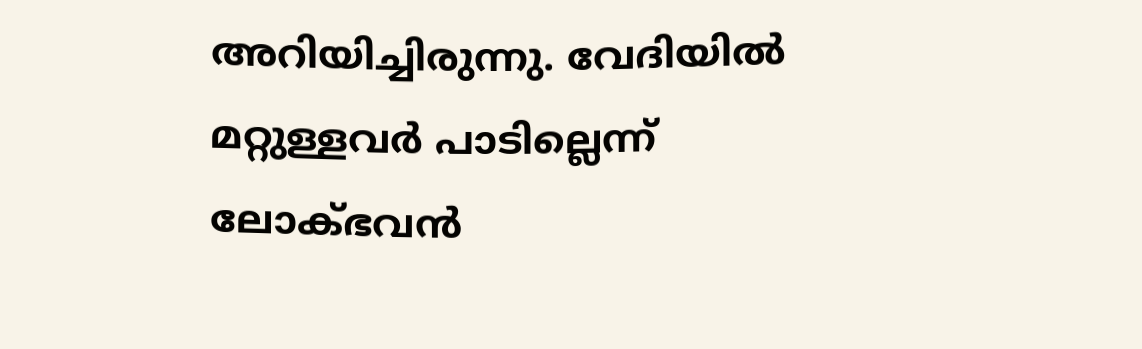അറിയിച്ചിരുന്നു. വേദിയിൽ മറ്റുള്ളവർ പാടില്ലെന്ന് ലോക്ഭവൻ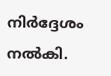നിര്‍ദ്ദേശം നല്‍കി.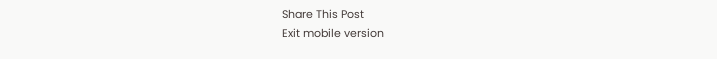Share This Post
Exit mobile version